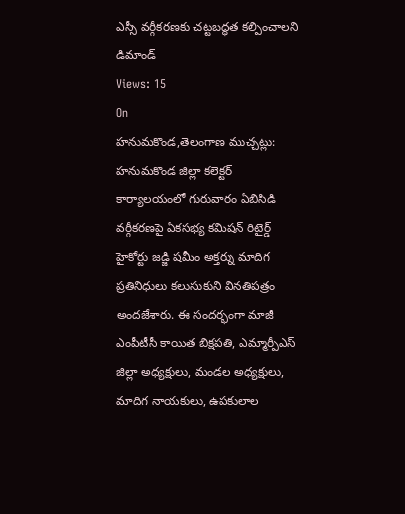ఎస్సీ వర్గీకరణకు చట్టబద్ధత కల్పించాలని డిమాండ్
Views: 15
On
హనుమకొండ,తెలంగాణ ముచ్చట్లు:
హనుమకొండ జిల్లా కలెక్టర్ కార్యాలయంలో గురువారం ఏబిసిడి వర్గీకరణపై ఏకసభ్య కమిషన్ రిటైర్డ్ హైకోర్టు జడ్జి షమీం అక్తర్ను మాదిగ ప్రతినిధులు కలుసుకుని వినతిపత్రం అందజేశారు. ఈ సందర్భంగా మాజీ ఎంపీటీసీ కాయిత బిక్షపతి, ఎమ్మార్పీఎస్ జిల్లా అధ్యక్షులు, మండల అధ్యక్షులు, మాదిగ నాయకులు, ఉపకులాల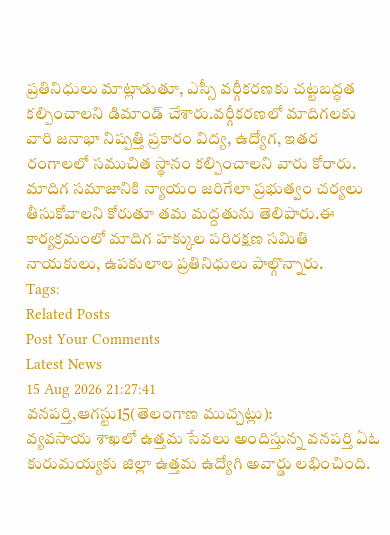ప్రతినిధులు మాట్లాడుతూ, ఎస్సీ వర్గీకరణకు చట్టబద్ధత కల్పించాలని డిమాండ్ చేశారు.వర్గీకరణలో మాదిగలకు వారి జనాభా నిష్పత్తి ప్రకారం విద్య, ఉద్యోగ, ఇతర రంగాలలో సముచిత స్థానం కల్పించాలని వారు కోరారు. మాదిగ సమాజానికి న్యాయం జరిగేలా ప్రభుత్వం చర్యలు తీసుకోవాలని కోరుతూ తమ మద్దతును తెలిపారు.ఈ కార్యక్రమంలో మాదిగ హక్కుల పరిరక్షణ సమితి నాయకులు, ఉపకులాల ప్రతినిధులు పాల్గొన్నారు.
Tags:
Related Posts
Post Your Comments
Latest News
15 Aug 2026 21:27:41
వనపర్తి,ఆగస్టు15(తెలంగాణ ముచ్చట్లు):
వ్యవసాయ శాఖలో ఉత్తమ సేవలు అందిస్తున్న వనపర్తి ఏఓ కురుమయ్యకు జిల్లా ఉత్తమ ఉద్యోగి అవార్డు లభించింది.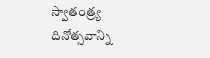స్వాతంత్ర్య దినోత్సవాన్ని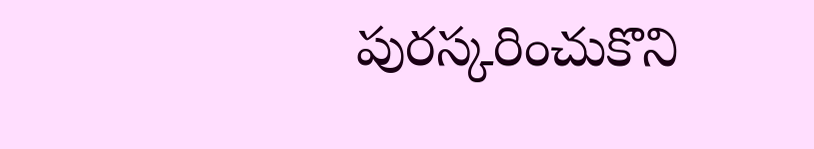పురస్కరించుకొని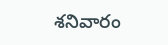శనివారం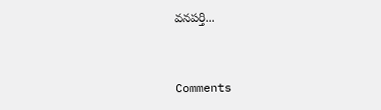వనపర్తి...


Comments